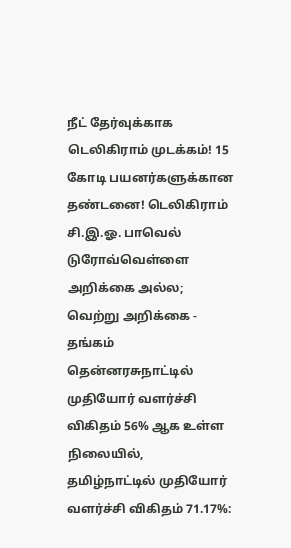நீட் தேர்வுக்காக டெலிகிராம் முடக்கம்! 15 கோடி பயனர்களுக்கான தண்டனை! டெலிகிராம் சி.இ.ஓ. பாவெல் டுரோவ்வெள்ளை அறிக்கை அல்ல; வெற்று அறிக்கை - தங்கம் தென்னரசுநாட்டில் முதியோர் வளர்ச்சி விகிதம் 56% ஆக உள்ள நிலையில், தமிழ்நாட்டில் முதியோர் வளர்ச்சி விகிதம் 71.17%: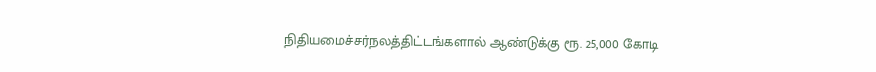நிதியமைச்சர்நலத்திட்டங்களால் ஆண்டுக்கு ரூ. 25,000 கோடி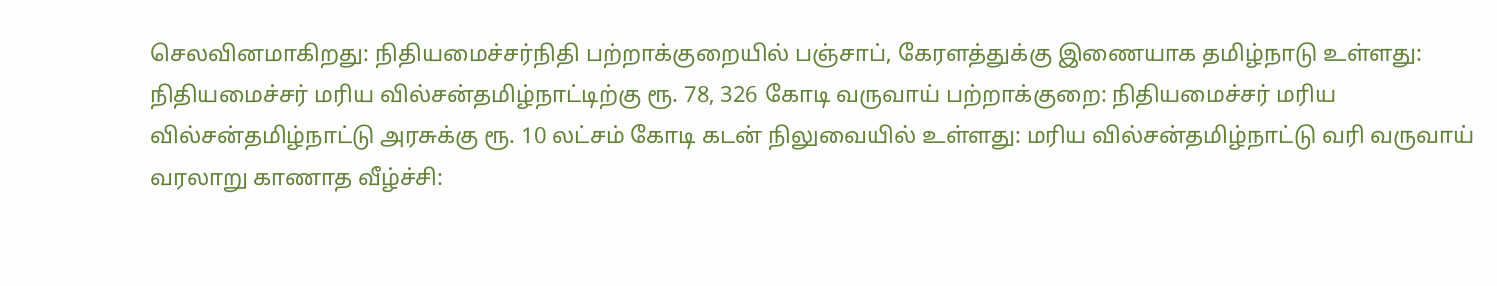செலவினமாகிறது: நிதியமைச்சர்நிதி பற்றாக்குறையில் பஞ்சாப், கேரளத்துக்கு இணையாக தமிழ்நாடு உள்ளது: நிதியமைச்சர் மரிய வில்சன்தமிழ்நாட்டிற்கு ரூ. 78, 326 கோடி வருவாய் பற்றாக்குறை: நிதியமைச்சர் மரிய வில்சன்தமிழ்நாட்டு அரசுக்கு ரூ. 10 லட்சம் கோடி கடன் நிலுவையில் உள்ளது: மரிய வில்சன்தமிழ்நாட்டு வரி வருவாய் வரலாறு காணாத வீழ்ச்சி: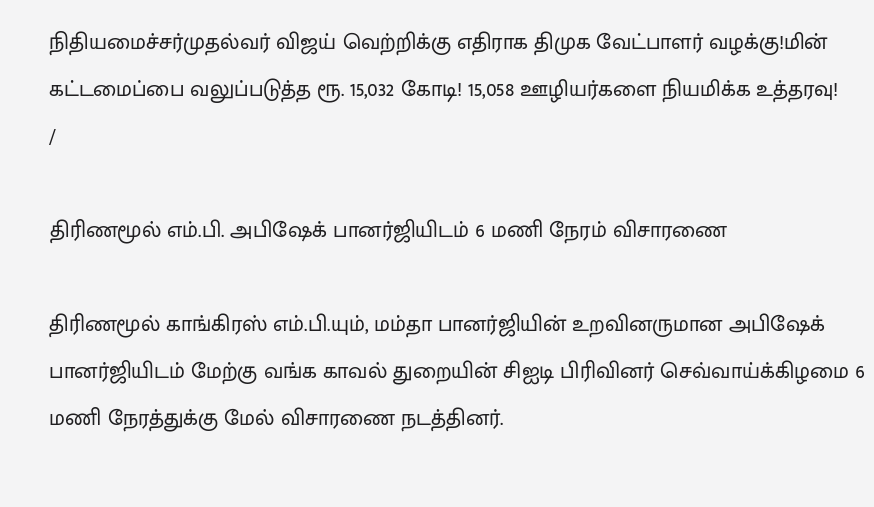நிதியமைச்சர்முதல்வர் விஜய் வெற்றிக்கு எதிராக திமுக வேட்பாளர் வழக்கு!மின் கட்டமைப்பை வலுப்படுத்த ரூ. 15,032 கோடி! 15,058 ஊழியர்களை நியமிக்க உத்தரவு!
/

திரிணமூல் எம்.பி. அபிஷேக் பானர்ஜியிடம் 6 மணி நேரம் விசாரணை

திரிணமூல் காங்கிரஸ் எம்.பி.யும், மம்தா பானர்ஜியின் உறவினருமான அபிஷேக் பானர்ஜியிடம் மேற்கு வங்க காவல் துறையின் சிஐடி பிரிவினர் செவ்வாய்க்கிழமை 6 மணி நேரத்துக்கு மேல் விசாரணை நடத்தினர்.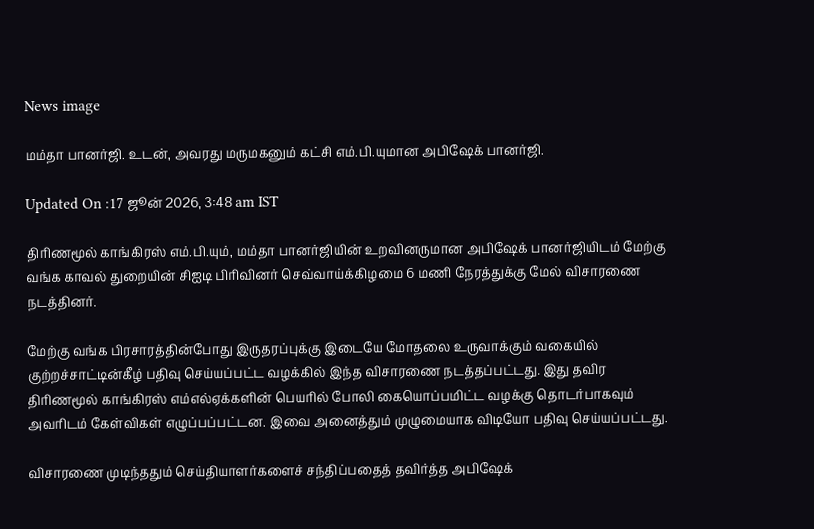News image

மம்தா பானர்ஜி. உடன், அவரது மருமகனும் கட்சி எம்.பி.யுமான அபிஷேக் பானர்ஜி.

Updated On :17 ஜூன் 2026, 3:48 am IST

திரிணமூல் காங்கிரஸ் எம்.பி.யும், மம்தா பானர்ஜியின் உறவினருமான அபிஷேக் பானர்ஜியிடம் மேற்கு வங்க காவல் துறையின் சிஐடி பிரிவினர் செவ்வாய்க்கிழமை 6 மணி நேரத்துக்கு மேல் விசாரணை நடத்தினர்.

மேற்கு வங்க பிரசாரத்தின்போது இருதரப்புக்கு இடையே மோதலை உருவாக்கும் வகையில் குற்றச்சாட்டின்கீழ் பதிவு செய்யப்பட்ட வழக்கில் இந்த விசாரணை நடத்தப்பட்டது. இது தவிர திரிணமூல் காங்கிரஸ் எம்எல்ஏக்களின் பெயரில் போலி கையொப்பமிட்ட வழக்கு தொடர்பாகவும் அவரிடம் கேள்விகள் எழுப்பப்பட்டன. இவை அனைத்தும் முழுமையாக விடியோ பதிவு செய்யப்பட்டது.

விசாரணை முடிந்ததும் செய்தியாளர்களைச் சந்திப்பதைத் தவிர்த்த அபிஷேக்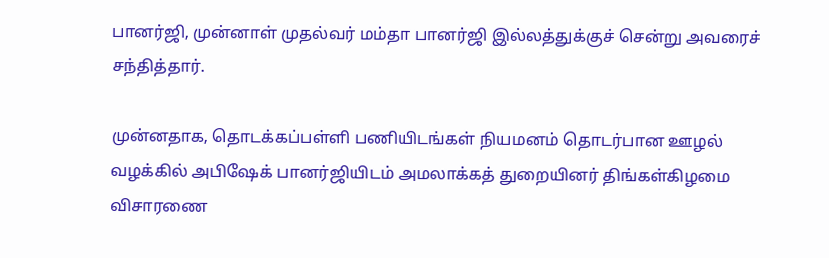பானர்ஜி, முன்னாள் முதல்வர் மம்தா பானர்ஜி இல்லத்துக்குச் சென்று அவரைச் சந்தித்தார்.

முன்னதாக, தொடக்கப்பள்ளி பணியிடங்கள் நியமனம் தொடர்பான ஊழல் வழக்கில் அபிஷேக் பானர்ஜியிடம் அமலாக்கத் துறையினர் திங்கள்கிழமை விசாரணை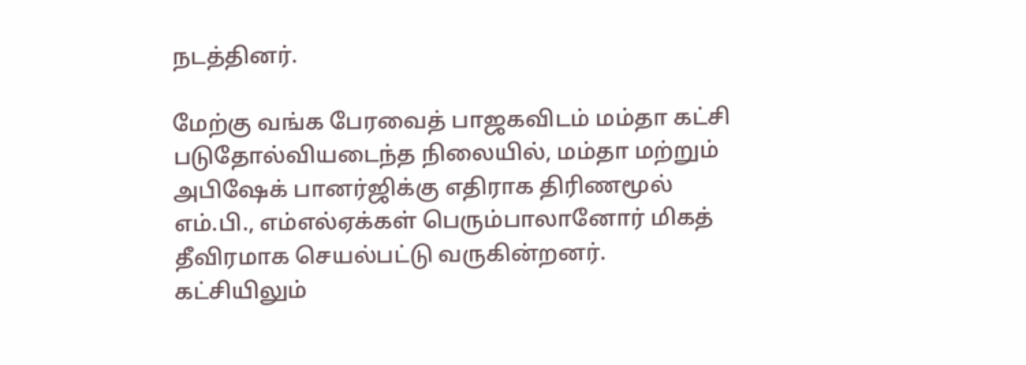நடத்தினர்.

மேற்கு வங்க பேரவைத் பாஜகவிடம் மம்தா கட்சி படுதோல்வியடைந்த நிலையில், மம்தா மற்றும் அபிஷேக் பானர்ஜிக்கு எதிராக திரிணமூல் எம்.பி., எம்எல்ஏக்கள் பெரும்பாலானோர் மிகத் தீவிரமாக செயல்பட்டு வருகின்றனர். கட்சியிலும்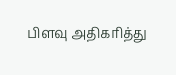பிளவு அதிகரித்து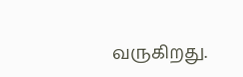வருகிறது.